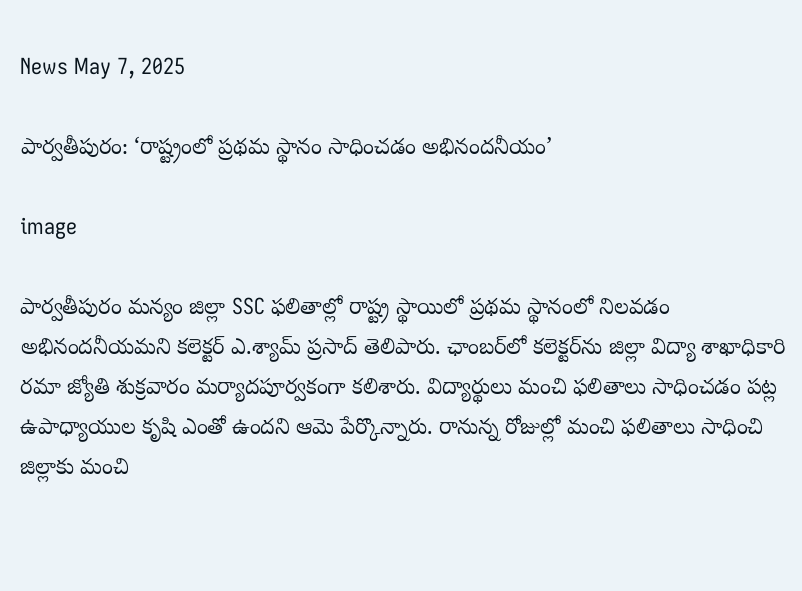News May 7, 2025

పార్వతీపురం: ‘రాష్ట్రంలో ప్రథమ స్థానం సాధించడం అభినందనీయం’

image

పార్వతీపురం మన్యం జిల్లా SSC ఫలితాల్లో రాష్ట్ర స్థాయిలో ప్రథమ స్థానంలో నిలవడం అభినందనీయమని కలెక్టర్ ఎ.శ్యామ్ ప్రసాద్ తెలిపారు. ఛాంబర్‌లో కలెక్టర్‌ను జిల్లా విద్యా శాఖాధికారి రమా జ్యోతి శుక్రవారం మర్యాదపూర్వకంగా కలిశారు. విద్యార్థులు మంచి ఫలితాలు సాధించడం పట్ల ఉపాధ్యాయుల కృషి ఎంతో ఉందని ఆమె పేర్కొన్నారు. రానున్న రోజుల్లో మంచి ఫలితాలు సాధించి జిల్లాకు మంచి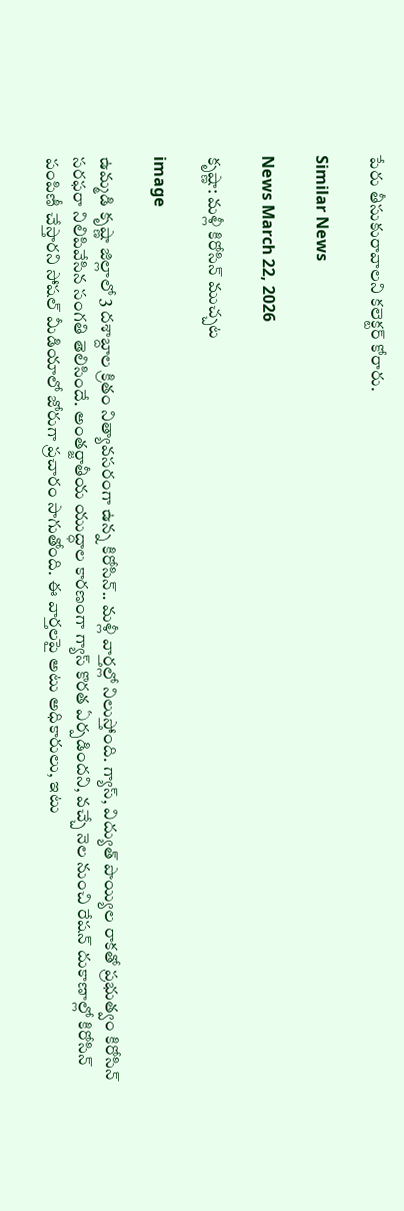పేరు తీసుకురావాలని కలెక్టర్ కోరారు.

Similar News

News March 22, 2026

కృష్ణా: మళ్లీ కిరోసిన్ ముచ్చట

image

ఉమ్మడి కృష్ణా జిల్లాలో 3 దశాబ్దాల క్రితం నిత్యావసరంగా ఉన్న కిరోసిన్.. మళ్లీ వార్తల్లో నిలుస్తోంది. గ్యాస్, విద్యుత్ పొయ్యిల రాకతో ప్రభుత్వం కిరోసిన్ సరఫరా నిలిపివేసిన సంగతి తెలిసిందే. అంతర్జాతీయ యుద్ధాల కారణంగా గ్యాస్ కొరత ఏర్పడిందని, వచ్చే నెల నుంచి రేషన్ దుకాణాల్లో కిరోసిన్ పంపిణీ చేస్తారని సోషల్ మీడియాలో జోరుగా ప్రచారం సాగుతోంది. ఈ వార్తలపై అటు అధికారులు, ఇటు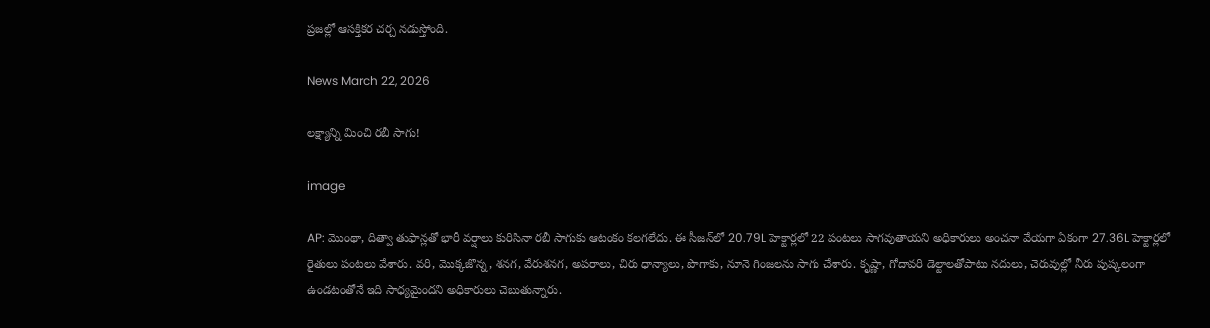ప్రజల్లో ఆసక్తికర చర్చ నడుస్తోంది.

News March 22, 2026

లక్ష్యాన్ని మించి రబీ సాగు!

image

AP: మొంథా, దిత్వా తుఫాన్లతో భారీ వర్షాలు కురిసినా రబీ సాగుకు ఆటంకం కలగలేదు. ఈ సీజన్‌లో 20.79L హెక్టార్లలో 22 పంటలు సాగవుతాయని అధికారులు అంచనా వేయగా ఏకంగా 27.36L హెక్టార్లలో రైతులు పంటలు వేశారు. వరి, మొక్కజొన్న, శనగ, వేరుశనగ, అపరాలు, చిరు ధాన్యాలు, పొగాకు, నూనె గింజలను సాగు చేశారు. కృష్ణా, గోదావరి డెల్టాలతోపాటు నదులు, చెరువుల్లో నీరు పుష్కలంగా ఉండటంతోనే ఇది సాధ్యమైందని అధికారులు చెబుతున్నారు.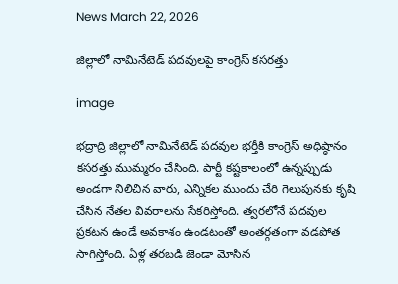News March 22, 2026

జిల్లాలో నామినేటెడ్‌ పదవులపై కాంగ్రెస్‌ కసరత్తు

image

భద్రాద్రి జిల్లాలో నామినేటెడ్‌ పదవుల భర్తీకి కాంగ్రెస్‌ అధిష్ఠానం కసరత్తు ముమ్మరం చేసింది. పార్టీ కష్టకాలంలో ఉన్నప్పుడు అండగా నిలిచిన వారు, ఎన్నికల ముందు చేరి గెలుపునకు కృషి చేసిన నేతల వివరాలను సేకరిస్తోంది. త్వరలోనే పదవుల ప్రకటన ఉండే అవకాశం ఉండటంతో అంతర్గతంగా వడపోత సాగిస్తోంది. ఏళ్ల తరబడి జెండా మోసిన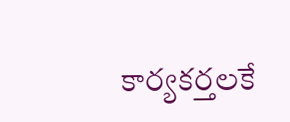కార్యకర్తలకే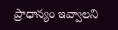ప్రాధాన్యం ఇవ్వాలని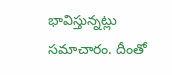భావిస్తున్నట్లు సమాచారం. దీంతో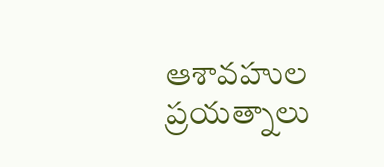ఆశావహుల ప్రయత్నాలు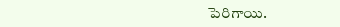పెరిగాయి.